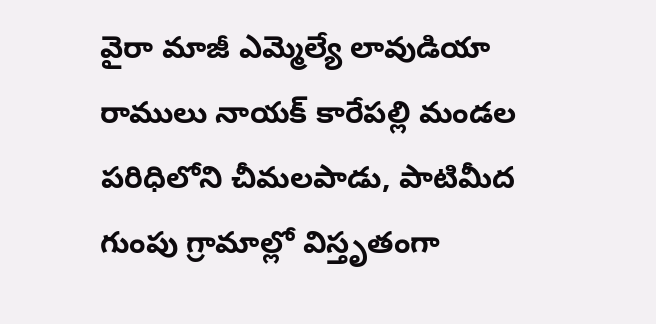వైరా మాజీ ఎమ్మెల్యే లావుడియా రాములు నాయక్ కారేపల్లి మండల పరిధిలోని చీమలపాడు, పాటిమీద గుంపు గ్రామాల్లో విస్తృతంగా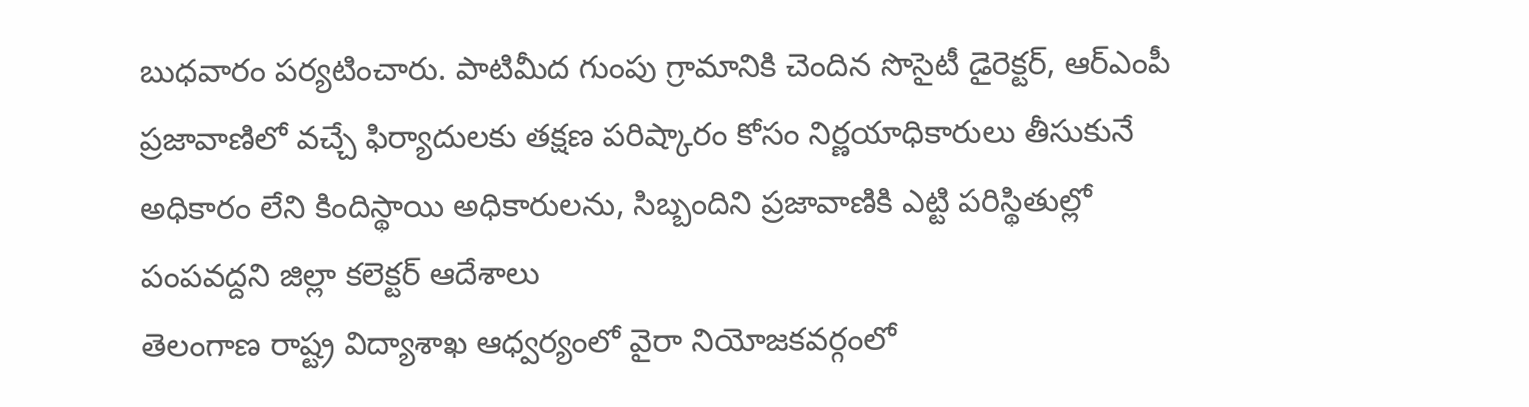బుధవారం పర్యటించారు. పాటిమీద గుంపు గ్రామానికి చెందిన సొసైటీ డైరెక్టర్, ఆర్ఎంపీ
ప్రజావాణిలో వచ్చే ఫిర్యాదులకు తక్షణ పరిష్కారం కోసం నిర్ణయాధికారులు తీసుకునే అధికారం లేని కిందిస్థాయి అధికారులను, సిబ్బందిని ప్రజావాణికి ఎట్టి పరిస్థితుల్లో పంపవద్దని జిల్లా కలెక్టర్ ఆదేశాలు
తెలంగాణ రాష్ట్ర విద్యాశాఖ ఆధ్వర్యంలో వైరా నియోజకవర్గంలో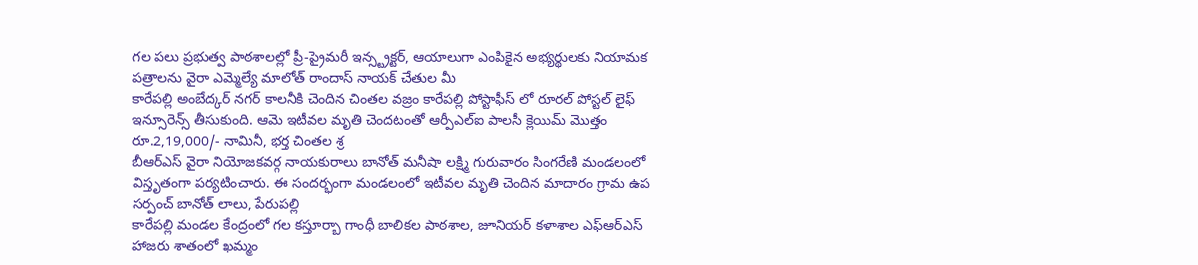గల పలు ప్రభుత్వ పాఠశాలల్లో ప్రీ-ప్రైమరీ ఇన్స్ట్రక్టర్, ఆయాలుగా ఎంపికైన అభ్యర్థులకు నియామక పత్రాలను వైరా ఎమ్మెల్యే మాలోత్ రాందాస్ నాయక్ చేతుల మీ
కారేపల్లి అంబేద్కర్ నగర్ కాలనీకి చెందిన చింతల వజ్రం కారేపల్లి పోస్టాఫీస్ లో రూరల్ పోస్టల్ లైఫ్ ఇన్సూరెన్స్ తీసుకుంది. ఆమె ఇటీవల మృతి చెందటంతో ఆర్పీఎల్ఐ పాలసీ క్లెయిమ్ మొత్తం రూ.2,19,000/- నామినీ, భర్త చింతల శ్ర
బీఆర్ఎస్ వైరా నియోజకవర్గ నాయకురాలు బానోత్ మనీషా లక్ష్మి గురువారం సింగరేణి మండలంలో విస్తృతంగా పర్యటించారు. ఈ సందర్భంగా మండలంలో ఇటీవల మృతి చెందిన మాదారం గ్రామ ఉప సర్పంచ్ బానోత్ లాలు, పేరుపల్లి
కారేపల్లి మండల కేంద్రంలో గల కస్తూర్బా గాంధీ బాలికల పాఠశాల, జూనియర్ కళాశాల ఎఫ్ఆర్ఎస్ హాజరు శాతంలో ఖమ్మం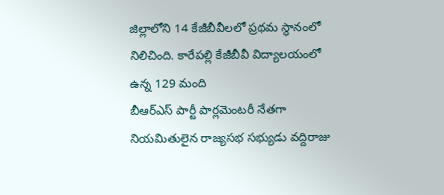జిల్లాలోని 14 కేజీబీవీలలో ప్రథమ స్థానంలో నిలిచింది. కారేపల్లి కేజీబీవీ విద్యాలయంలో ఉన్న 129 మంది
బీఆర్ఎస్ పార్టీ పార్లమెంటరీ నేతగా నియమితులైన రాజ్యసభ సభ్యుడు వద్దిరాజు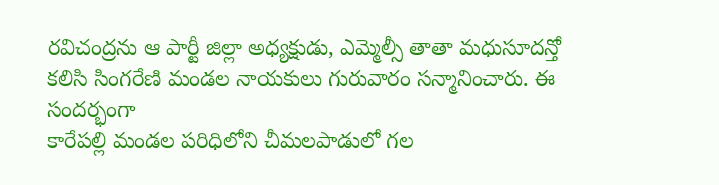రవిచంద్రను ఆ పార్టీ జిల్లా అధ్యక్షుడు, ఎమ్మెల్సీ తాతా మధుసూదన్తో కలిసి సింగరేణి మండల నాయకులు గురువారం సన్మానించారు. ఈ సందర్భంగా
కారేపల్లి మండల పరిధిలోని చీమలపాడులో గల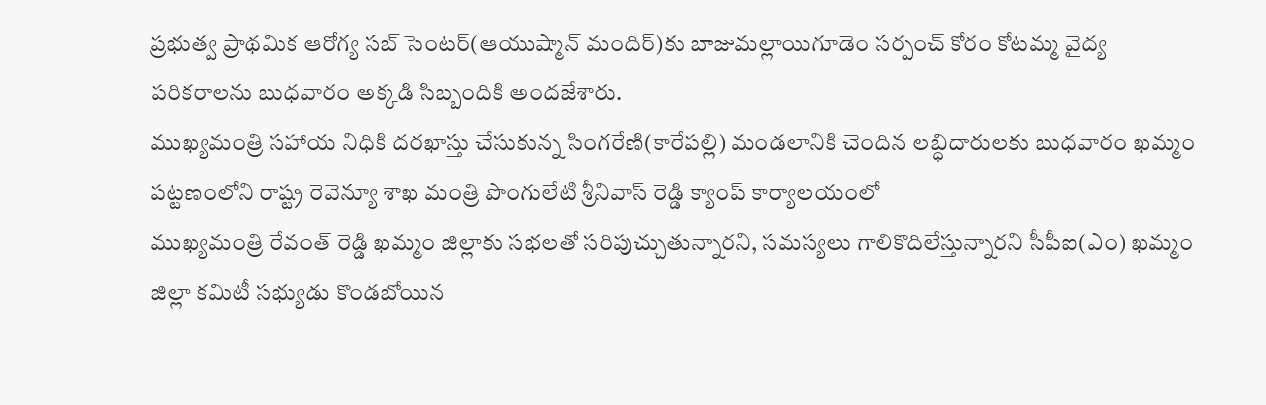ప్రభుత్వ ప్రాథమిక ఆరోగ్య సబ్ సెంటర్(ఆయుష్మాన్ మందిర్)కు బాజుమల్లాయిగూడెం సర్పంచ్ కోరం కోటమ్మ వైద్య పరికరాలను బుధవారం అక్కడి సిబ్బందికి అందజేశారు.
ముఖ్యమంత్రి సహాయ నిధికి దరఖాస్తు చేసుకున్న సింగరేణి(కారేపల్లి) మండలానికి చెందిన లబ్ధిదారులకు బుధవారం ఖమ్మం పట్టణంలోని రాష్ట్ర రెవెన్యూ శాఖ మంత్రి పొంగులేటి శ్రీనివాస్ రెడ్డి క్యాంప్ కార్యాలయంలో
ముఖ్యమంత్రి రేవంత్ రెడ్డి ఖమ్మం జిల్లాకు సభలతో సరిపుచ్చుతున్నారని, సమస్యలు గాలికొదిలేస్తున్నారని సీపీఐ(ఎం) ఖమ్మం జిల్లా కమిటీ సభ్యుడు కొండబోయిన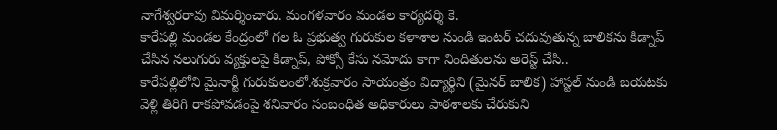నాగేశ్వరరావు విమర్శించారు. మంగళవారం మండల కార్యదర్శి కె.
కారేపల్లి మండల కేంద్రంలో గల ఓ ప్రభుత్వ గురుకుల కళాశాల నుండి ఇంటర్ చదువుతున్న బాలికను కిడ్నాప్ చేసిన నలుగురు వ్యక్తులపై కిడ్నాప్, పోక్సో కేసు నమోదు కాగా నిందితులను అరెస్ట్ చేసి..
కారేపల్లిలోని మైనార్టీ గురుకులంలో.శుక్రవారం సాయంత్రం విద్యార్థిని (మైనర్ బాలిక) హాస్టల్ నుండి బయటకు వెళ్లి తిరిగి రాకపోవడంపై శనివారం సంబంధిత అధికారులు పాఠశాలకు చేరుకుని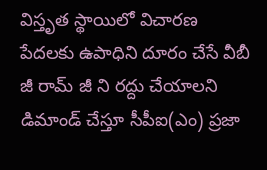విస్తృత స్థాయిలో విచారణ
పేదలకు ఉపాధిని దూరం చేసే వీబీ జీ రామ్ జీ ని రద్దు చేయాలని డిమాండ్ చేస్తూ సీపీఐ(ఎం) ప్రజా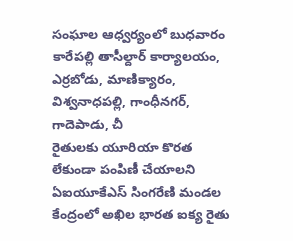సంఘాల ఆధ్వర్యంలో బుధవారం కారేపల్లి తాసీల్దార్ కార్యాలయం, ఎర్రబోడు, మాణిక్యారం, విశ్వనాధపల్లి, గాంధీనగర్, గాదెపాడు, చీ
రైతులకు యూరియా కొరత లేకుండా పంపిణీ చేయాలని ఏఐయూకేఎస్ సింగరేణి మండల కేంద్రంలో అఖిల భారత ఐక్య రైతు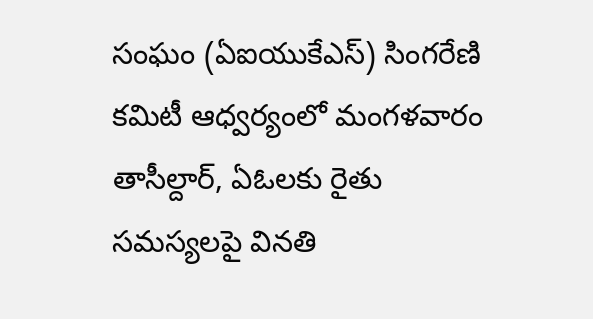సంఘం (ఏఐయుకేఎస్) సింగరేణి కమిటీ ఆధ్వర్యంలో మంగళవారం తాసీల్దార్, ఏఓలకు రైతు సమస్యలపై వినతి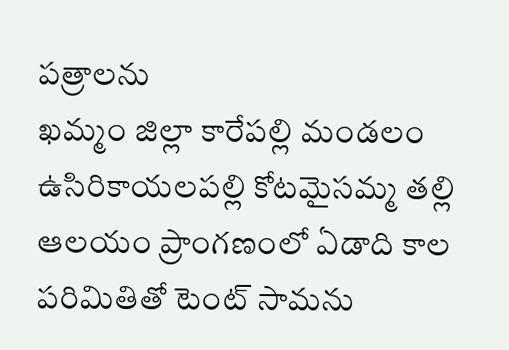పత్రాలను
ఖమ్మం జిల్లా కారేపల్లి మండలం ఉసిరికాయలపల్లి కోటమైసమ్మ తల్లి ఆలయం ప్రాంగణంలో ఏడాది కాల పరిమితితో టెంట్ సామను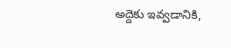అద్దెకు ఇవ్వడానికి,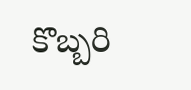కొబ్బరి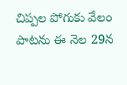చిప్పల పోగుకు వేలం పాటను ఈ నెల 29న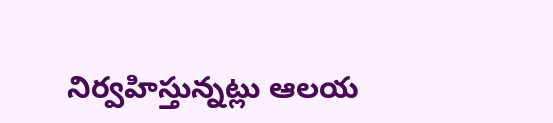నిర్వహిస్తున్నట్లు ఆలయ